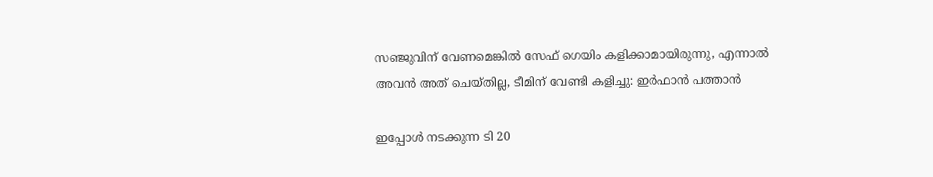സഞ്ജുവിന് വേണമെങ്കിൽ സേഫ് ഗെയിം കളിക്കാമായിരുന്നു, എന്നാൽ അവൻ അത് ചെയ്തില്ല, ടീമിന് വേണ്ടി കളിച്ചു: ഇർഫാൻ പത്താൻ

ഇപ്പോൾ നടക്കുന്ന ടി 20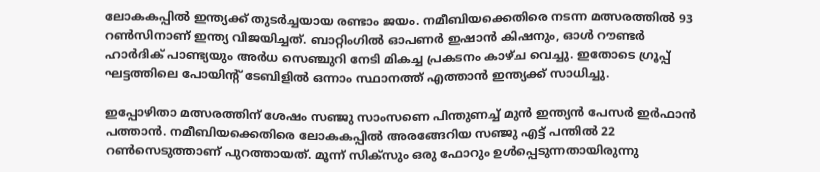ലോകകപ്പിൽ ഇന്ത്യക്ക് തുടർച്ചയായ രണ്ടാം ജയം. നമീബിയക്കെതിരെ നടന്ന മത്സരത്തിൽ 93 റൺസിനാണ് ഇന്ത്യ വിജയിച്ചത്. ബാറ്റിംഗിൽ ഓപണർ ഇഷാൻ കിഷനും, ഓൾ റൗണ്ടർ ഹാർദിക്‌ പാണ്ട്യയും അർധ സെഞ്ചുറി നേടി മികച്ച പ്രകടനം കാഴ്ച വെച്ചു. ഇതോടെ ഗ്രൂപ്പ് ഘട്ടത്തിലെ പോയിന്റ് ടേബിളിൽ ഒന്നാം സ്ഥാനത്ത് എത്താൻ ഇന്ത്യക്ക് സാധിച്ചു.

ഇപ്പോഴിതാ മത്സരത്തിന് ശേഷം സഞ്ജു സാംസണെ പിന്തുണച്ച് മുന്‍ ഇന്ത്യന്‍ പേസര്‍ ഇര്‍ഫാന്‍ പത്താന്‍. നമീബിയക്കെതിരെ ലോകകപ്പില്‍ അരങ്ങേറിയ സഞ്ജു എട്ട് പന്തില്‍ 22 റണ്‍സെടുത്താണ് പുറത്തായത്. മൂന്ന് സിക്‌സും ഒരു ഫോറും ഉള്‍പ്പെടുന്നതായിരുന്നു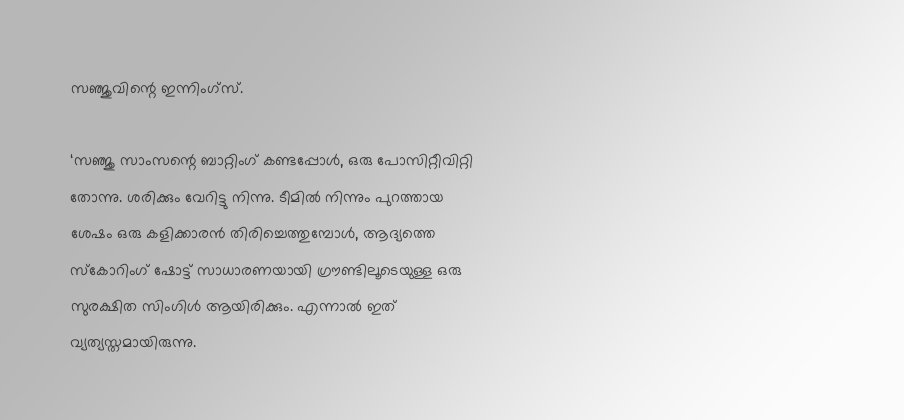സഞ്ജുവിന്റെ ഇന്നിംഗ്‌സ്.

‘സഞ്ജു സാംസന്റെ ബാറ്റിംഗ് കണ്ടപ്പോള്‍, ഒരു പോസിറ്റീവിറ്റി തോന്നു. ശരിക്കും വേറിട്ടു നിന്നു. ടീമില്‍ നിന്നും പുറത്തായ ശേഷം ഒരു കളിക്കാരന്‍ തിരിച്ചെത്തുമ്പോള്‍, ആദ്യത്തെ സ്‌കോറിംഗ് ഷോട്ട് സാധാരണയായി ഗ്രൗണ്ടിലൂടെയുള്ള ഒരു സുരക്ഷിത സിംഗിള്‍ ആയിരിക്കും. എന്നാല്‍ ഇത് വ്യത്യസ്തമായിരുന്നു.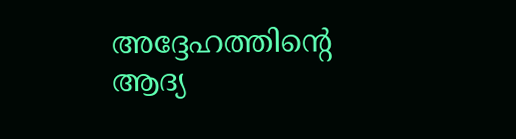അദ്ദേഹത്തിന്റെ ആദ്യ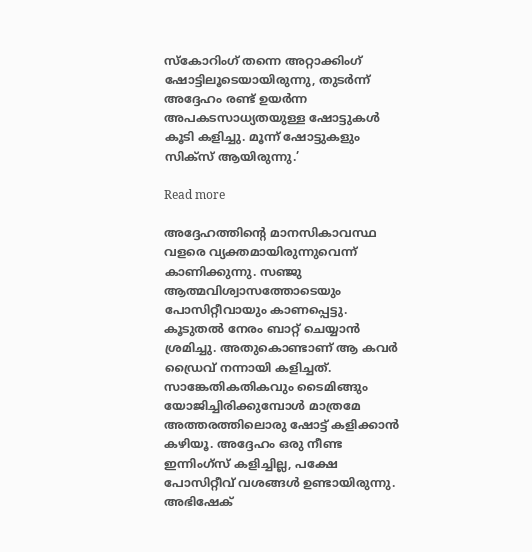സ്‌കോറിംഗ് തന്നെ അറ്റാക്കിംഗ് ഷോട്ടിലൂടെയായിരുന്നു, തുടര്‍ന്ന് അദ്ദേഹം രണ്ട് ഉയര്‍ന്ന അപകടസാധ്യതയുള്ള ഷോട്ടുകള്‍ കൂടി കളിച്ചു. മൂന്ന് ഷോട്ടുകളും സിക്‌സ് ആയിരുന്നു.’

Read more

അദ്ദേഹത്തിന്റെ മാനസികാവസ്ഥ വളരെ വ്യക്തമായിരുന്നുവെന്ന് കാണിക്കുന്നു. സഞ്ജു ആത്മവിശ്വാസത്തോടെയും പോസിറ്റീവായും കാണപ്പെട്ടു. കൂടുതല്‍ നേരം ബാറ്റ് ചെയ്യാന്‍ ശ്രമിച്ചു. അതുകൊണ്ടാണ് ആ കവര്‍ ഡ്രൈവ് നന്നായി കളിച്ചത്. സാങ്കേതികതികവും ടൈമിങ്ങും യോജിച്ചിരിക്കുമ്പോള്‍ മാത്രമേ അത്തരത്തിലൊരു ഷോട്ട് കളിക്കാന്‍ കഴിയൂ. അദ്ദേഹം ഒരു നീണ്ട ഇന്നിംഗ്‌സ് കളിച്ചില്ല, പക്ഷേ പോസിറ്റീവ് വശങ്ങള്‍ ഉണ്ടായിരുന്നു. അഭിഷേക്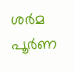ശര്‍മ പൂര്‍ണ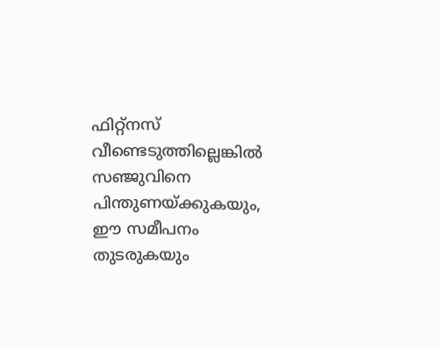ഫിറ്റ്‌നസ് വീണ്ടെടുത്തില്ലെങ്കില്‍ സഞ്ജുവിനെ പിന്തുണയ്ക്കുകയും, ഈ സമീപനം തുടരുകയും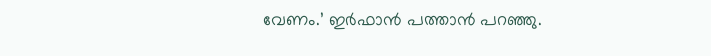വേണം.’ ഇർഫാൻ പത്താൻ പറഞ്ഞു.